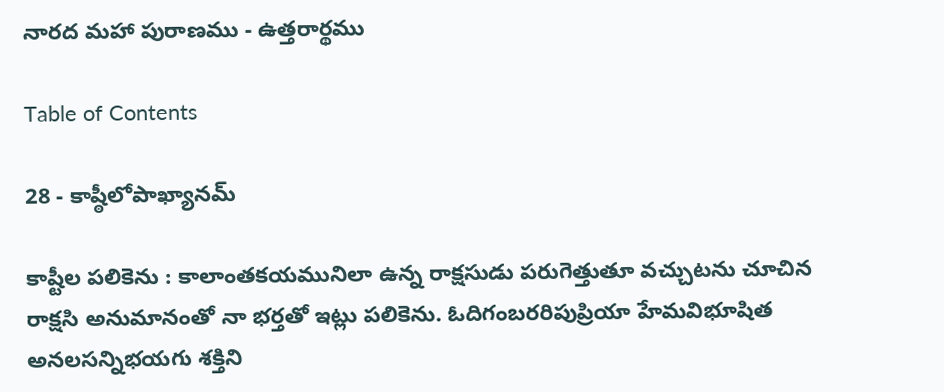నారద మహా పురాణము - ఉత్తరార్థము

Table of Contents

28 - కాష్ఠీలోపాఖ్యానమ్

కాష్టీల పలికెను : కాలాంతకయమునిలా ఉన్న రాక్షసుడు పరుగెత్తుతూ వచ్చుటను చూచిన రాక్షసి అనుమానంతో నా భర్తతో ఇట్లు పలికెను. ఓదిగంబరరిపుప్రియా హేమవిభూషిత అనలసన్నిభయగు శక్తిని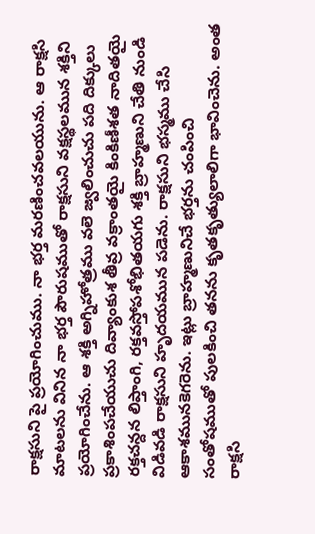రాక్షసుని పై ప్రయోగించుము. నా భర్త మరణించవలయును. ఆ రాక్షసి మాటలను వినిన నా భర్త పౌరుషముతో రాక్షసుని వక్షస్థలమున శక్తిని ప్రయోగించేను. ఆ శక్తి అగ్నిహోత్రము వలె జ్వలించుచు పది దిక్కులు ప్రకాశింపచేయుచు దివ్యాంకుశ తీవ్ర వక్రాంతయై కింకిణీశత నాదితయై రక్తచన్దన లిప్తాంగి, రక్తవస్తోపశోభితయగు శక్తి బ్రాహ్మణుని చేతి నుండి విడివడి రాక్షసుని హృదయమున పడెను. రాక్షసుని భస్మము చేసి ఆకాశమునకెగరెను. ఇట్లు బ్రాహ్మణునిచే భర్తను చంపించి సంతోషముతో పులకించి తనను కృతకృత్యులాలిగా భావించెను. అంత రాక్షసి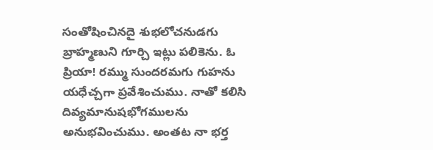సంతోషించినదై శుభలోచనుడగు బ్రాహ్మణుని గూర్చి ఇట్లు పలికెను. ఓ ప్రియా! రమ్ము సుందరమగు గుహను యధేచ్చగా ప్రవేశించుము. నాతో కలిసి దివ్యమానుషభోగములను అనుభవించుము. అంతట నా భర్త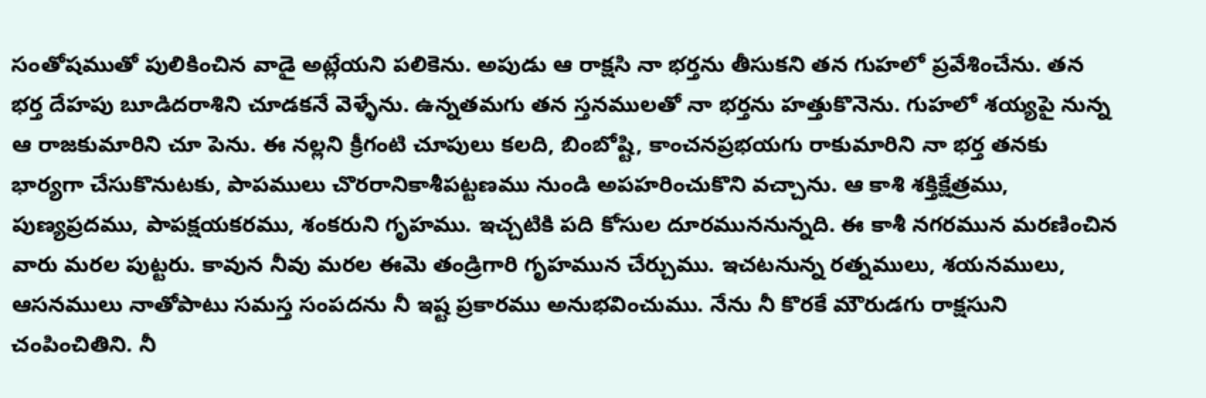సంతోషముతో పులికించిన వాడై అట్లేయని పలికెను. అపుడు ఆ రాక్షసి నా భర్తను తీసుకని తన గుహలో ప్రవేశించేను. తన భర్త దేహపు బూడిదరాశిని చూడకనే వెళ్ళేను. ఉన్నతమగు తన స్తనములతో నా భర్తను హత్తుకొనెను. గుహలో శయ్యపై నున్న ఆ రాజకుమారిని చూ పెను. ఈ నల్లని క్రీగంటి చూపులు కలది, బింబోష్టి, కాంచనప్రభయగు రాకుమారిని నా భర్త తనకు భార్యగా చేసుకొనుటకు, పాపములు చొరరానికాశీపట్టణము నుండి అపహరించుకొని వచ్చాను. ఆ కాశి శక్తిక్షేత్రము, పుణ్యప్రదము, పాపక్షయకరము, శంకరుని గృహము. ఇచ్చటికి పది కోసుల దూరముననున్నది. ఈ కాశీ నగరమున మరణించిన వారు మరల పుట్టరు. కావున నీవు మరల ఈమె తండ్రిగారి గృహమున చేర్చుము. ఇచటనున్న రత్నములు, శయనములు, ఆసనములు నాతోపాటు సమస్త సంపదను నీ ఇష్ట ప్రకారము అనుభవించుము. నేను నీ కొరకే మౌరుడగు రాక్షసుని చంపించితిని. నీ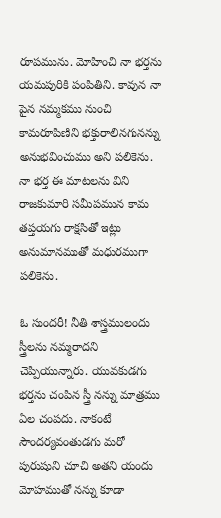రూపమును. మోహించి నా భర్తను యమపురికి పంపితిని. కావున నా పైన నమ్మకము నుంచి కామరూపిణిని భక్తురాలినగునన్ను అనుభవించుము అని పలికెను. నా భర్త ఈ మాటలను విని రాజకుమారి సమీపమున కామ తప్తయగు రాక్షసితో ఇట్లు అనుమానముతో మధురముగా పలికెను.

ఓ సుందరీ! నీతి శాస్త్రములందు స్త్రీలను నమ్మరాదని చెప్పియున్నారు. యువకుడగు భర్తను చంపిన స్త్రీ నన్ను మాత్రము ఏల చంపదు. నాకంటే సౌందర్యవంతుడగు మరో పురుషుని చూచి అతని యందు మోహముతో నన్ను కూడా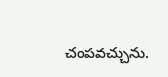చంపవచ్చును.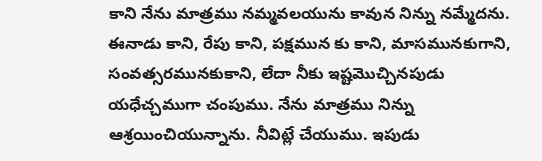కాని నేను మాత్రము నమ్మవలయును కావున నిన్ను నమ్మేదను. ఈనాడు కాని, రేపు కాని, పక్షమున కు కాని, మాసమునకుగాని, సంవత్సరమునకుకాని, లేదా నీకు ఇష్టమొచ్చినపుడు యధేచ్చముగా చంపుము. నేను మాత్రము నిన్ను ఆశ్రయించియున్నాను. నీవిట్లే చేయుము. ఇపుడు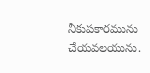నీకుపకారమును చేయవలయును.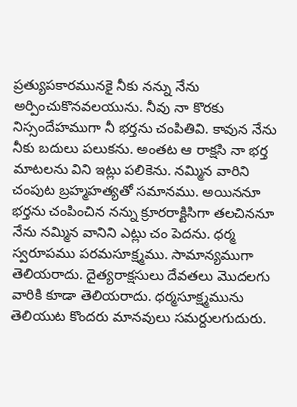ప్రత్యుపకారమునకై నీకు నన్ను నేను అర్పించుకొనవలయును. నీవు నా కొరకు నిస్సందేహముగా నీ భర్తను చంపితివి. కావున నేను నీకు బదులు పలుకను. అంతట ఆ రాక్షసి నా భర్త మాటలను విని ఇట్లు పలికెను. నమ్మిన వారిని చంపుట బ్రహ్మహత్యతో సమానము. అయిననూ భర్తను చంపించిన నన్ను క్రూరరాక్టిసిగా తలచిననూ నేను నమ్మిన వానిని ఎట్లు చం పెదను. ధర్మ స్వరూపము పరమసూక్ష్మము. సామాన్యముగా తెలియరాదు. దైత్యరాక్షసులు దేవతలు మొదలగు వారికి కూడా తెలియరాదు. ధర్మసూక్ష్మమును తెలియుట కొందరు మానవులు సమర్దులగుదురు.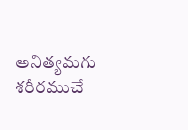అనిత్యమగు శరీరముచే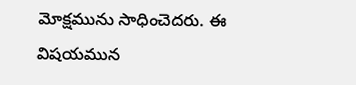మోక్షమును సాధించెదరు. ఈ విషయమున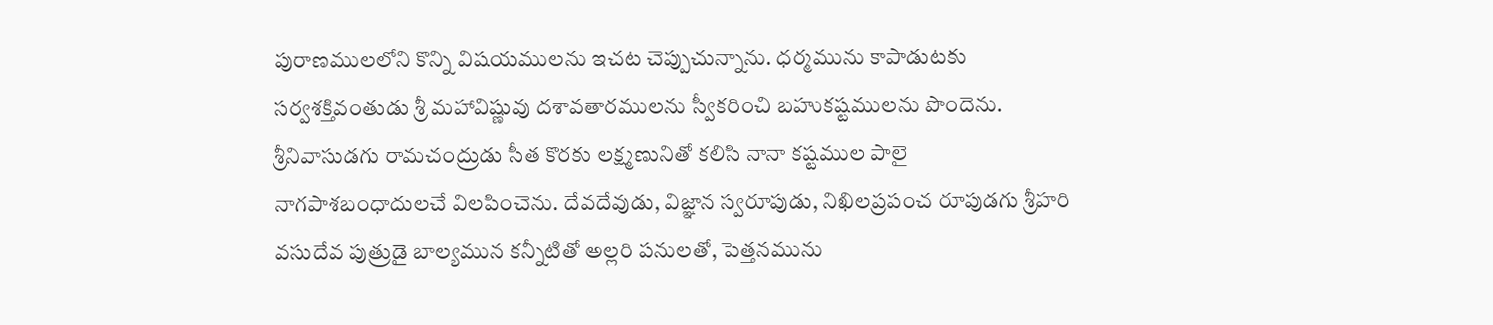పురాణములలోని కొన్ని విషయములను ఇచట చెప్పుచున్నాను. ధర్మమును కాపాడుటకు సర్వశక్తివంతుడు శ్రీ మహావిష్ణువు దశావతారములను స్వీకరించి బహుకష్టములను పొందెను. శ్రీనివాసుడగు రామచంద్రుడు సీత కొరకు లక్ష్మణునితో కలిసి నానా కష్టముల పాలై నాగపాశబంధాదులచే విలపించెను. దేవదేవుడు, విజ్ఞాన స్వరూపుడు, నిఖిలప్రపంచ రూపుడగు శ్రీహరి వసుదేవ పుత్రుడై బాల్యమున కన్నీటితో అల్లరి పనులతో, పెత్తనమును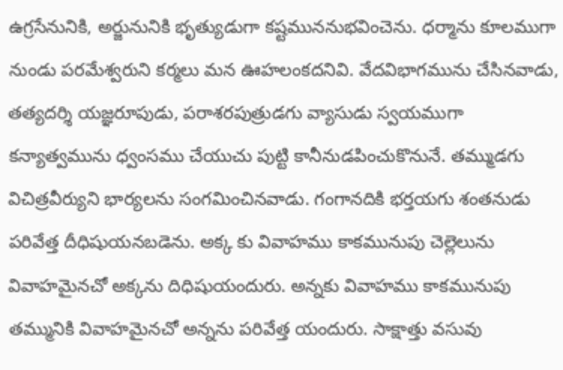ఉగ్రసేనునికి, అర్జునునికి భృత్యుడుగా కష్టముననుభవించెను. ధర్మాను కూలముగా నుండు పరమేశ్వరుని కర్మలు మన ఊహలంకదనివి. వేదవిభాగమును చేసినవాడు, తత్యదర్శి యజ్ఞరూపుడు, పరాశరపుత్రుడగు వ్యాసుడు స్వయముగా కన్యాత్వమును ధ్వంసము చేయుచు పుట్టి కానీనుడపించుకొనునే. తమ్ముడగు విచిత్రవీర్యుని భార్యలను సంగమించినవాడు. గంగానదికి భర్తయగు శంతనుడు పరివేత్త దీధిషుయనబడెను. అక్క కు వివాహము కాకమునుపు చెల్లెలును వివాహమైనచో అక్కను దిధిషుయందురు. అన్నకు వివాహము కాకమునుపు తమ్మునికి వివాహమైనచో అన్నను పరివేత్త యందురు. సాక్షాత్తు వసువు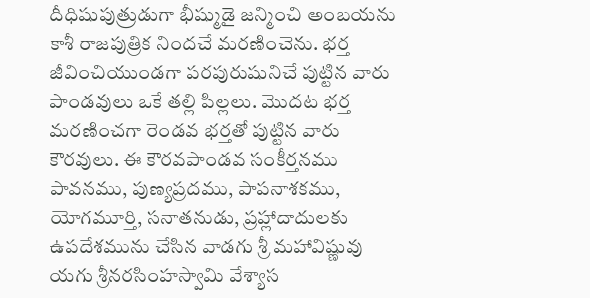దీధిషుపుత్రుడుగా భీష్ముడై జన్మించి అంబయను కాశీ రాజపుత్రిక నిందచే మరణించెను. భర్త జీవించియుండగా పరపురుషునిచే పుట్టిన వారు పాండవులు ఒకే తల్లి పిల్లలు. మొదట భర్త మరణించగా రెండవ భర్తతో పుట్టిన వారు కౌరవులు. ఈ కౌరవపాండవ సంకీర్తనము పావనము, పుణ్యప్రదము, పాపనాశకము, యోగమూర్తి, సనాతనుడు, ప్రహ్లాదాదులకు ఉపదేశమును చేసిన వాడగు శ్రీ మహావిష్ణువు యగు శ్రీనరసింహస్వామి వేశ్యాస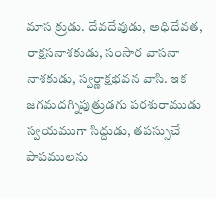మాస క్రుడు. దేవదేవుడు, అధిదేవత, రాక్షసనాశకుడు, సంసార వాసనా నాశకుడు, స్వర్ణాక్షభవన వాసి. ఇక జగమదగ్నిపుత్రుడగు పరశురాముడు స్వయముగా సిద్దుడు, తపస్సుచే పాపములను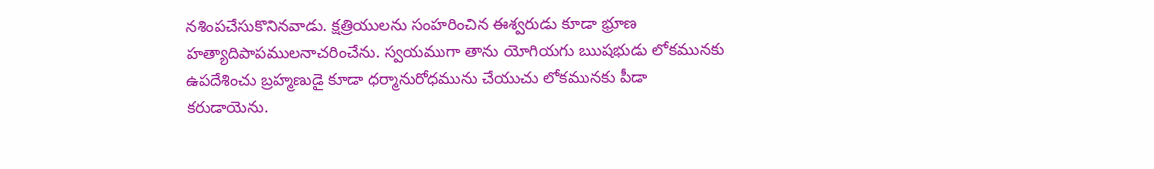నశింపచేసుకొనినవాడు. క్షత్రియులను సంహరించిన ఈశ్వరుడు కూడా భ్రూణ హత్యాదిపాపములనాచరించేను. స్వయముగా తాను యోగియగు ఋషభుడు లోకమునకు ఉపదేశించు బ్రహ్మణుడై కూడా ధర్మానురోధమును చేయుచు లోకమునకు పీడా కరుడాయెను.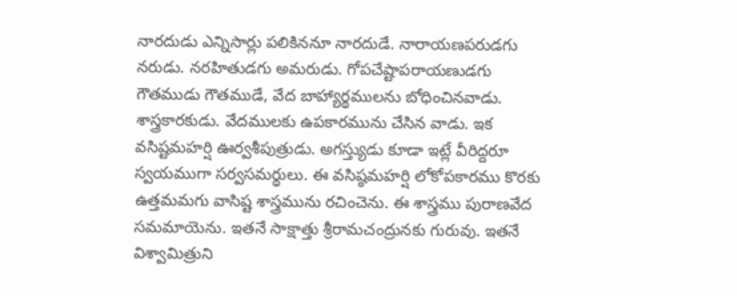నారదుడు ఎన్నిసార్లు పలికిననూ నారదుడే. నారాయణపరుడగు నరుడు. నరహితుడగు అమరుడు. గోపచేష్టాపరాయణుడగు గౌతముడు గౌతముడే, వేద బాహ్యార్థములను బోధించినవాడు. శాస్త్రకారకుడు. వేదములకు ఉపకారమును చేసిన వాడు. ఇక వసిష్టమహర్షి ఊర్వశీపుత్రుడు. అగస్త్యుడు కూడా ఇట్లే వీరిద్దరూ స్వయముగా సర్వసమర్థులు. ఈ వసిష్ఠమహర్షి లోకోపకారము కొరకు ఉత్తమమగు వాసిష్ట శాస్త్రమును రచించెను. ఈ శాస్త్రము పురాణవేద సమమాయెను. ఇతనే సాక్షాత్తు శ్రీరామచంద్రునకు గురువు. ఇతనే విశ్వామిత్రుని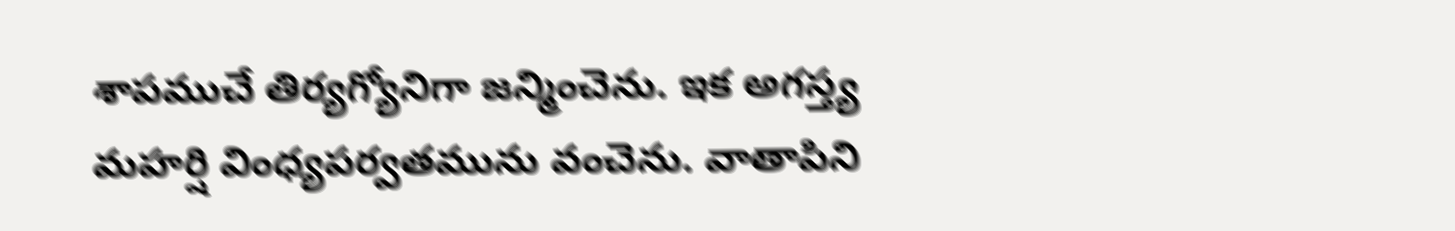శాపముచే తిర్యగ్యోనిగా జన్మించెను. ఇక అగస్త్య మహర్షి వింధ్యపర్వతమును వంచెను. వాతాపిని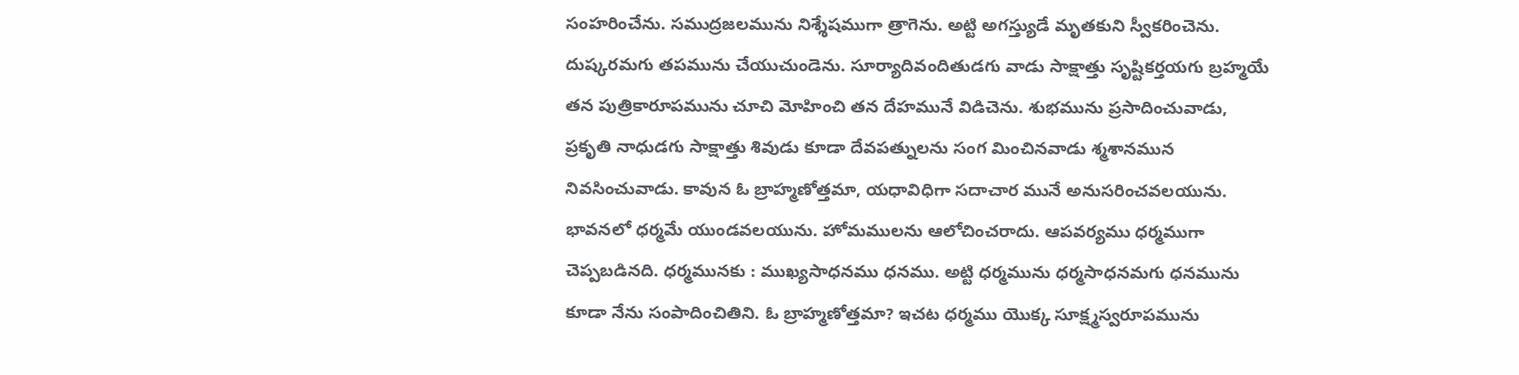సంహరించేను. సముద్రజలమును నిశ్శేషముగా త్రాగెను. అట్టి అగస్త్యుడే మృతకుని స్వీకరించెను. దుష్కరమగు తపమును చేయుచుండెను. సూర్యాదివందితుడగు వాడు సాక్షాత్తు సృష్టికర్తయగు బ్రహ్మయే తన పుత్రికారూపమును చూచి మోహించి తన దేహమునే విడిచెను. శుభమును ప్రసాదించువాడు, ప్రకృతి నాధుడగు సాక్షాత్తు శివుడు కూడా దేవపత్నులను సంగ మించినవాడు శ్మశానమున నివసించువాడు. కావున ఓ బ్రాహ్మణోత్తమా, యధావిధిగా సదాచార మునే అనుసరించవలయును. భావనలో ధర్మమే యుండవలయును. హోమములను ఆలోచించరాదు. ఆపవర్యము ధర్మముగా చెప్పబడినది. ధర్మమునకు : ముఖ్యసాధనము ధనము. అట్టి ధర్మమును ధర్మసాధనమగు ధనమును కూడా నేను సంపాదించితిని. ఓ బ్రాహ్మణోత్తమా? ఇచట ధర్మము యొక్క సూక్ష్మస్వరూపమును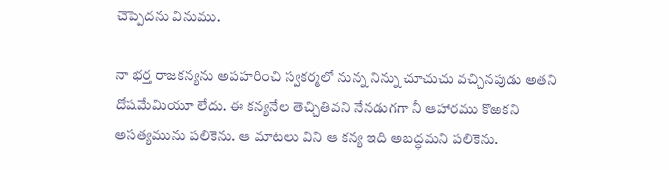చెప్పెదను వినుము.

నా భర్త రాజకన్యను అపహరించి స్వకర్మలో నున్న నిన్ను చూచుచు వచ్చినపుడు అతని దోషమేమియూ లేదు. ఈ కన్యనేల తెచ్చితివని నేనడుగగా నీ ఆహారము కొఱకని అసత్యమును పలికెను. ఆ మాటలు విని ఆ కన్య ఇది అబద్ధమని పలికెను.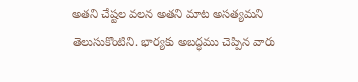అతని చేష్టల వలన అతని మాట అసత్యమని తెలుసుకొంటిని. భార్యకు అబద్ధము చెప్పిన వారు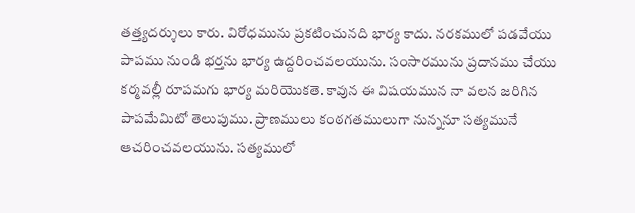తత్త్యదర్శులు కారు. విరోధమును ప్రకటించునది భార్య కాదు. నరకములో పడవేయు పాపము నుండి భర్తను భార్య ఉద్దరించవలయును. సంసారమును ప్రదానము చేయు కర్మవల్లీ రూపమగు భార్య మరియొకతె. కావున ఈ విషయమున నా వలన జరిగిన పాపమేమిటో తెలుపుము. ప్రాణములు కంఠగతములుగా నున్ననూ సత్యమునే ఆచరించవలయును. సత్యములో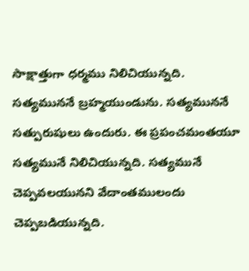సాక్షాత్తుగా ధర్మము నిలిచియున్నది. సత్యముననే బ్రహ్మయుండును. సత్యముననే సత్పురుషులు ఉందురు. ఈ ప్రపంచమంతయూ సత్యమునే నిలిచియున్నది. సత్యమునే చెప్పవలయునని వేదాంతములందు చెప్పబడియున్నది.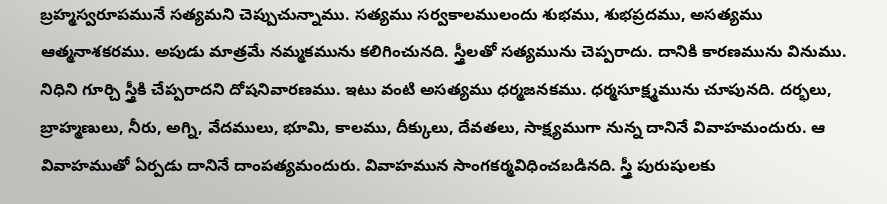బ్రహ్మస్వరూపమునే సత్యమని చెప్పుచున్నాము. సత్యము సర్వకాలములందు శుభము, శుభప్రదము, అసత్యము ఆత్మనాశకరము. అపుడు మాత్రమే నమ్మకమును కలిగించునది. స్త్రీలతో సత్యమును చెప్పరాదు. దానికి కారణమును వినుము. నిధిని గూర్చి స్త్రీకి చేప్పరాదని దోషనివారణము. ఇటు వంటి అసత్యము ధర్మజనకము. ధర్మసూక్ష్మమును చూపునది. దర్భలు, బ్రాహ్మణులు, నీరు, అగ్ని, వేదములు, భూమి, కాలము, దీక్కులు, దేవతలు, సాక్ష్యముగా నున్న దానినే వివాహమందురు. ఆ వివాహముతో ఏర్పడు దానినే దాంపత్యమందురు. వివాహమున సాంగకర్మవిధించబడినది. స్త్రీ పురుషులకు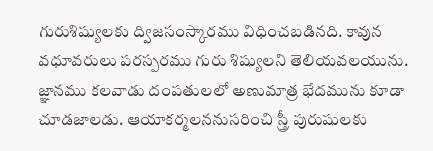గురుశిష్యులకు ద్విజసంస్కారము విధించబడినది. కావున వధూవరులు పరస్పరము గురు శిష్యులని తెలియవలయును. జ్ఞానము కలవాడు దంపతులలో అణుమాత్ర భేదమును కూడా చూడజాలడు. ఆయాకర్మలననుసరించి స్త్రీ పురుషులకు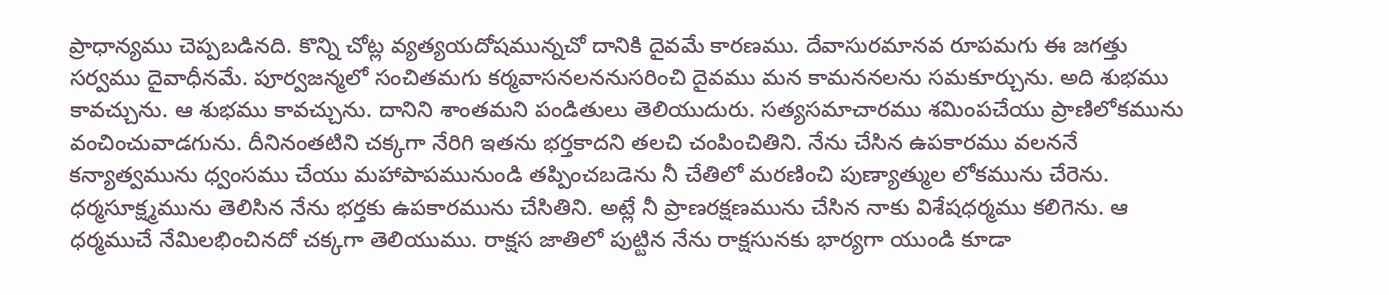ప్రాధాన్యము చెప్పబడినది. కొన్ని చోట్ల వ్యత్యయదోషమున్నచో దానికి దైవమే కారణము. దేవాసురమానవ రూపమగు ఈ జగత్తు సర్వము దైవాధీనమే. పూర్వజన్మలో సంచితమగు కర్మవాసనలననుసరించి దైవము మన కామననలను సమకూర్చును. అది శుభము కావచ్చును. ఆ శుభము కావచ్చును. దానిని శాంతమని పండితులు తెలియుదురు. సత్యసమాచారము శమింపచేయు ప్రాణిలోకమును వంచించువాడగును. దీనినంతటిని చక్కగా నేరిగి ఇతను భర్తకాదని తలచి చంపించితిని. నేను చేసిన ఉపకారము వలననే కన్యాత్వమును ధ్వంసము చేయు మహాపాపమునుండి తప్పించబడెను నీ చేతిలో మరణించి పుణ్యాత్ముల లోకమును చేరెను. ధర్మసూక్ష్మమును తెలిసిన నేను భర్తకు ఉపకారమును చేసితిని. అట్లే నీ ప్రాణరక్షణమును చేసిన నాకు విశేషధర్మము కలిగెను. ఆ ధర్మముచే నేమిలభించినదో చక్కగా తెలియుము. రాక్షస జాతిలో పుట్టిన నేను రాక్షసునకు భార్యగా యుండి కూడా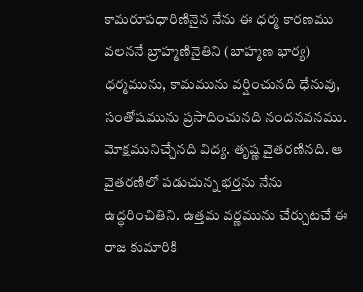కామరూపధారిణినైన నేను ఈ ధర్మ కారణము వలననే బ్రాహ్మణినైతిని (బాహ్మణ భార్య) ధర్మమును, కామమును వర్షించునది ధేనువు, సంతోషమును ప్రసాదించునది నందనవనము. మోక్షమునిచ్చేనది విద్య. తృష్ణ వైతరణినది. ఆ వైతరణిలో పడుచున్న భర్తను నేను ఉద్ధరించితిని. ఉత్తమ వర్ణమును చేర్చుటచే ఈ రాజ కుమారికి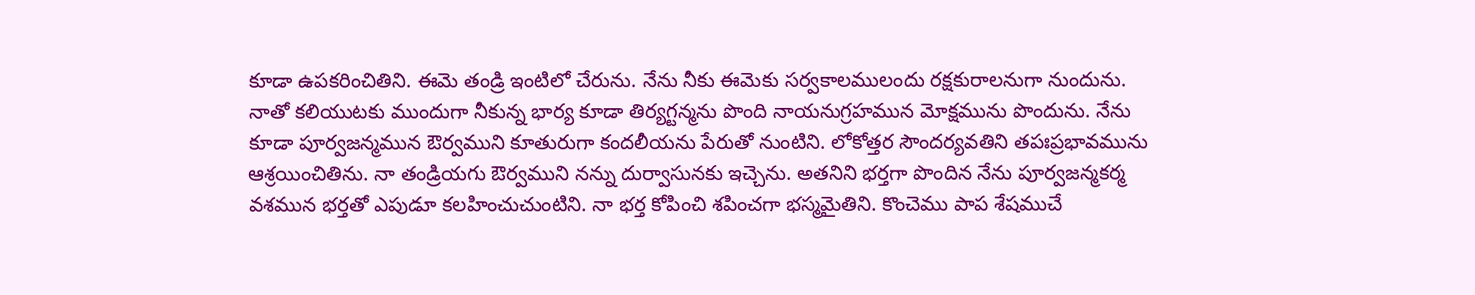కూడా ఉపకరించితిని. ఈమె తండ్రి ఇంటిలో చేరును. నేను నీకు ఈమెకు సర్వకాలములందు రక్షకురాలనుగా నుందును. నాతో కలియుటకు ముందుగా నీకున్న భార్య కూడా తిర్యగ్టన్మను పొంది నాయనుగ్రహమున మోక్షమును పొందును. నేను కూడా పూర్వజన్మమున ఔర్వముని కూతురుగా కందలీయను పేరుతో నుంటిని. లోకోత్తర సౌందర్యవతిని తపఃప్రభావమును ఆశ్రయించితిను. నా తండ్రియగు ఔర్వముని నన్ను దుర్వాసునకు ఇచ్చెను. అతనిని భర్తగా పొందిన నేను పూర్వజన్మకర్మ వశమున భర్తతో ఎపుడూ కలహించుచుంటిని. నా భర్త కోపించి శపించగా భస్మమైతిని. కొంచెము పాప శేషముచే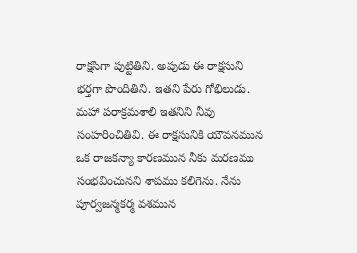రాక్షసిగా పుట్టితిని. అపుడు ఈ రాక్షసుని భర్తగా పొందితిని. ఇతని పేరు గోభిలుడు. మహా పరాక్రమశాలి ఇతనిని నీవు సంహరించితివి. ఈ రాక్షసునికి యౌవనమున ఒక రాజకన్యా కారణమున నీకు మరణము సంభవించునని శాపము కలిగెను. నేను పూర్వజన్మకర్మ వశమున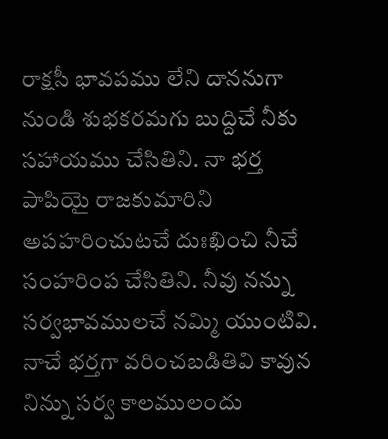రాక్షసీ భావపము లేని దాననుగా నుండి శుభకరమగు బుద్దిచే నీకు సహాయము చేసితిని. నా భర్త పాపియై రాజకుమారిని అపహరించుటచే దుఃఖించి నీచే సంహరింప చేసితిని. నీవు నన్ను సర్వభావములచే నమ్మి యుంటివి. నాచే భర్తగా వరించబడితివి కావున నిన్ను సర్వ కాలములందు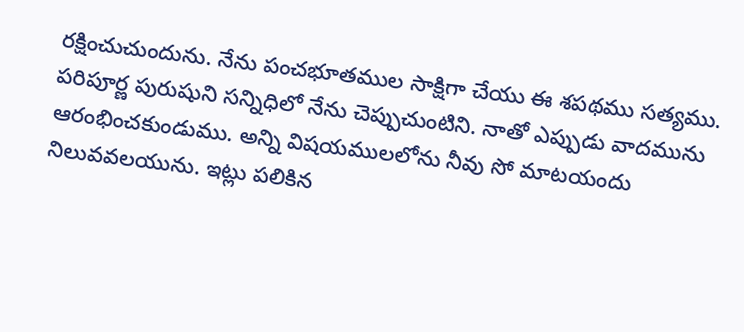రక్షించుచుందును. నేను పంచభూతముల సాక్షిగా చేయు ఈ శపథము సత్యము. పరిపూర్ణ పురుషుని సన్నిధిలో నేను చెప్పుచుంటిని. నాతో ఎప్పుడు వాదమును ఆరంభించకుండుము. అన్ని విషయములలోను నీవు సో మాటయందు నిలువవలయును. ఇట్లు పలికిన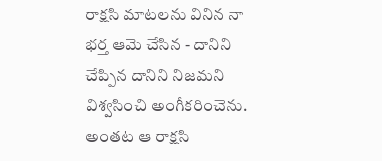రాక్షసి మాటలను వినిన నా భర్త ఆమె చేసిన - దానిని చేప్పిన దానిని నిజమని విశ్వసించి అంగీకరించెను. అంతట ఆ రాక్షసి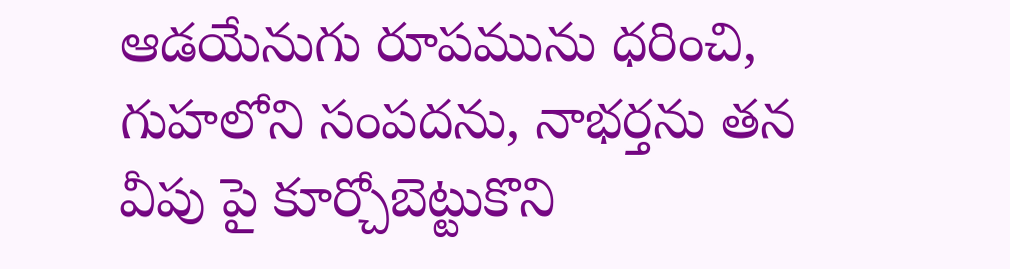ఆడయేనుగు రూపమును ధరించి, గుహలోని సంపదను, నాభర్తను తన వీపు పై కూర్చోబెట్టుకొని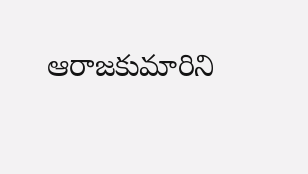ఆరాజకుమారిని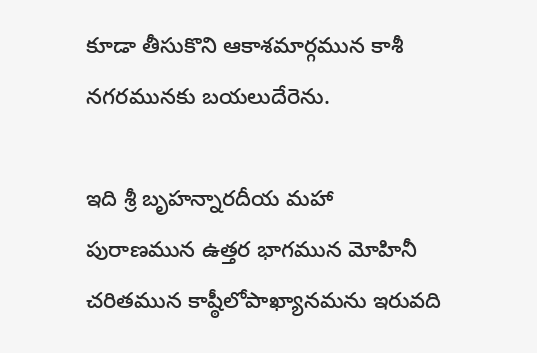కూడా తీసుకొని ఆకాశమార్గమున కాశీ నగరమునకు బయలుదేరెను.

ఇది శ్రీ బృహన్నారదీయ మహా పురాణమున ఉత్తర భాగమున మోహినీ చరితమున కాష్ఠీలోపాఖ్యానమను ఇరువది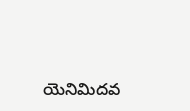యెనిమిదవ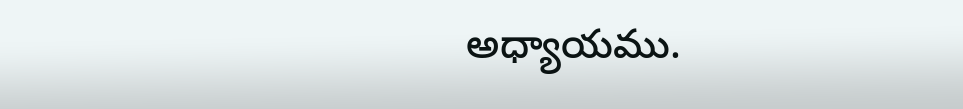అధ్యాయము.